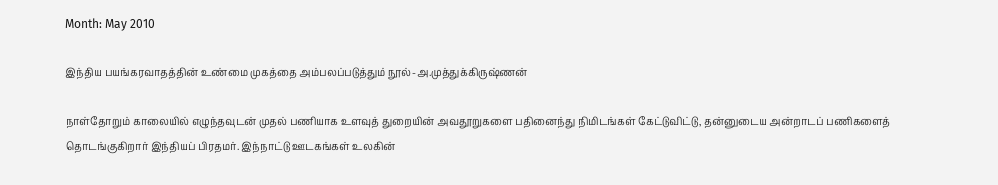Month: May 2010

இந்திய பயங்கரவாதத்தின் உண்மை முகத்தை அம்பலப்படுத்தும் நூல்-அ.முத்துக்கிருஷ்ணன்

நாள்தோறும் காலையில் எழுந்தவுடன் முதல் பணியாக உளவுத் துறையின் அவதூறுகளை பதினைந்து நிமிடங்கள் கேட்டுவிட்டு, தன்னுடைய அன்றாடப் பணிகளைத் தொடங்குகிறார் இந்தியப் பிரதமர். இந்நாட்டு ஊடகங்கள் உலகின்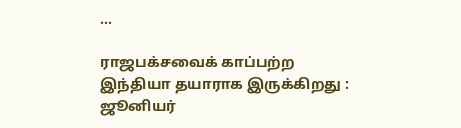...

ராஜபக்சவைக் காப்பற்ற இந்தியா தயாராக இருக்கிறது : ஜூனியர்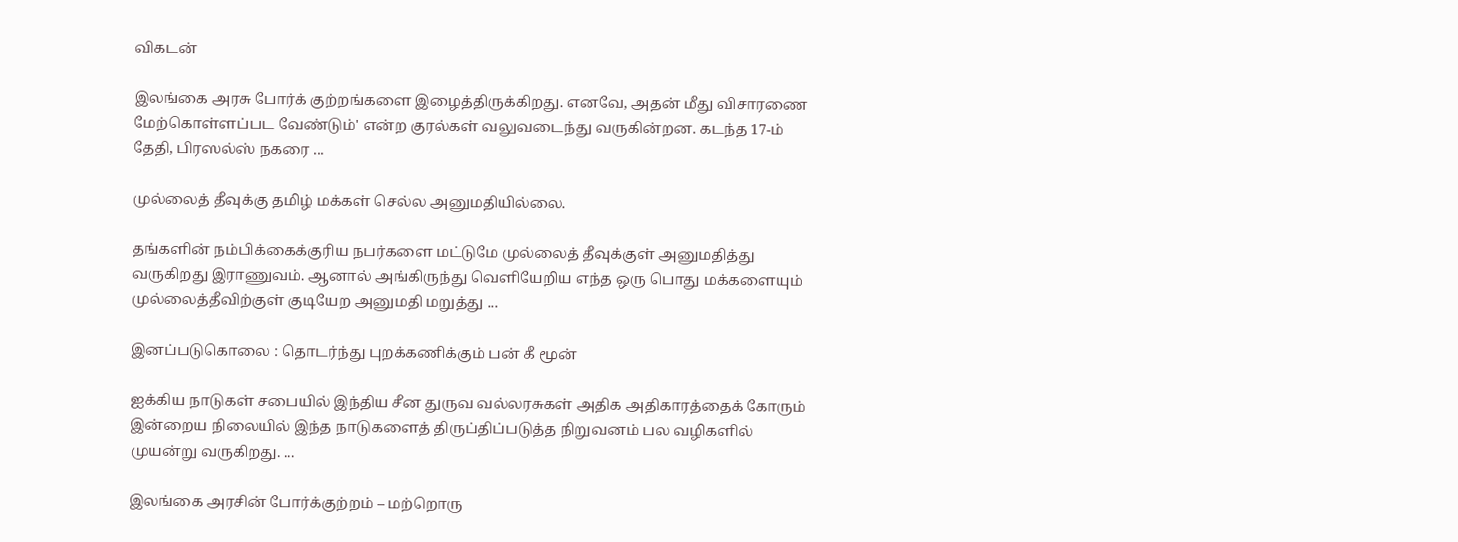விகடன்

இலங்கை அரசு போர்க் குற்றங்களை இழைத்திருக்கிறது. எனவே, அதன் மீது விசாரணை மேற்கொள்ளப்பட வேண்டும்' என்ற குரல்கள் வலுவடைந்து வருகின்றன. கடந்த 17-ம் தேதி, பிரஸல்ஸ் நகரை ...

முல்லைத் தீவுக்கு தமிழ் மக்கள் செல்ல அனுமதியில்லை.

தங்களின் நம்பிக்கைக்குரிய நபர்களை மட்டுமே முல்லைத் தீவுக்குள் அனுமதித்து வருகிறது இராணுவம். ஆனால் அங்கிருந்து வெளியேறிய எந்த ஒரு பொது மக்களையும் முல்லைத்தீவிற்குள் குடியேற அனுமதி மறுத்து ...

இனப்படுகொலை : தொடர்ந்து புறக்கணிக்கும் பன் கீ மூன்

ஐக்கிய நாடுகள் சபையில் இந்திய சீன துருவ வல்லரசுகள் அதிக அதிகாரத்தைக் கோரும் இன்றைய நிலையில் இந்த நாடுகளைத் திருப்திப்படுத்த நிறுவனம் பல வழிகளில் முயன்று வருகிறது. ...

இலங்கை அரசின் போர்க்குற்றம் – மற்றொரு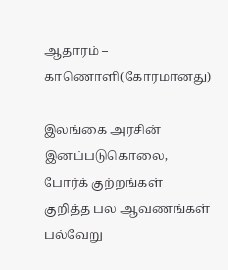ஆதாரம் – காணொளி(கோரமானது)

இலங்கை அரசின் இனப்படுகொலை, போர்க் குற்றங்கள் குறித்த பல ஆவணங்கள் பல்வேறு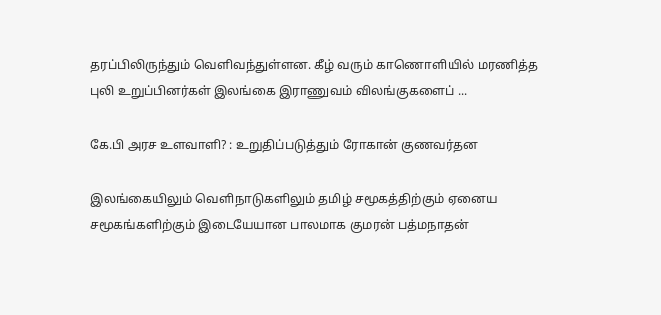தரப்பிலிருந்தும் வெளிவந்துள்ளன. கீழ் வரும் காணொளியில் மரணித்த புலி உறுப்பினர்கள் இலங்கை இராணுவம் விலங்குகளைப் ...

கே.பி அரச உளவாளி? : உறுதிப்படுத்தும் ரோகான் குணவர்தன

இலங்கையிலும் வெளிநாடுகளிலும் தமிழ் சமூகத்திற்கும் ஏனைய சமூகங்களிற்கும் இடையேயான பாலமாக குமரன் பத்மநாதன்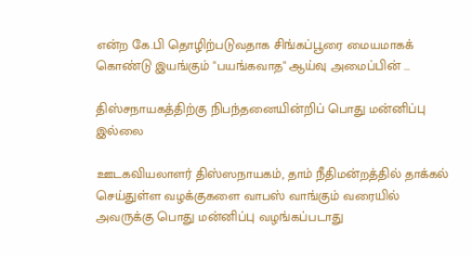என்ற கே.பி தொழிற்படுவதாக சிங்கப்பூரை மையமாகக் கொண்டு இயங்கும் "பயங்கவாத" ஆய்வு அமைப்பின் ...

திஸ்சநாயகத்திற்கு நிபந்தனையின்றிப் பொது மன்னிப்பு இல்லை

ஊடகவியலாளர் திஸ்ஸநாயகம், தாம் நீதிமன்றத்தில் தாக்கல் செய்துள்ள வழக்குகளை வாபஸ் வாங்கும் வரையில் அவருக்கு பொது மன்னிப்பு வழங்கப்படாது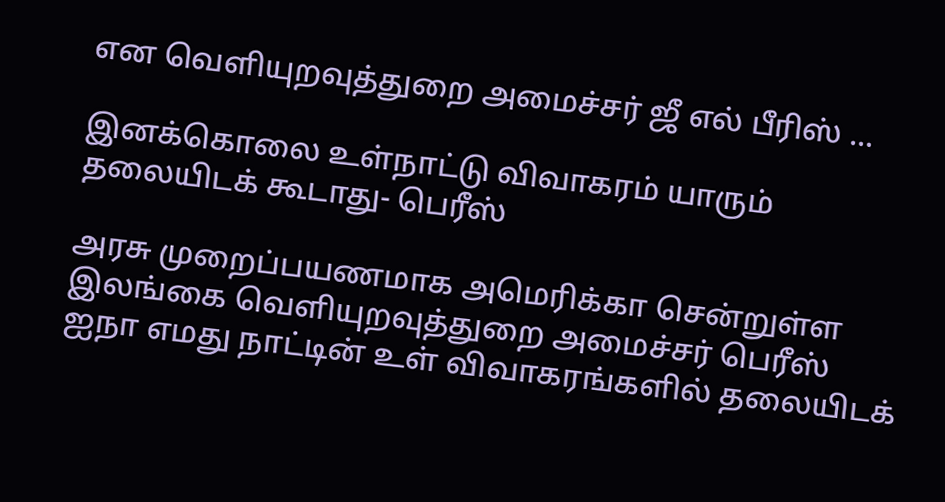என வெளியுறவுத்துறை அமைச்சர் ஜீ எல் பீரிஸ் ...

இனக்கொலை உள்நாட்டு விவாகரம் யாரும் தலையிடக் கூடாது- பெரீஸ்

அரசு முறைப்பயணமாக அமெரிக்கா சென்றுள்ள இலங்கை வெளியுறவுத்துறை அமைச்சர் பெரீஸ் ஐநா எமது நாட்டின் உள் விவாகரங்களில் தலையிடக்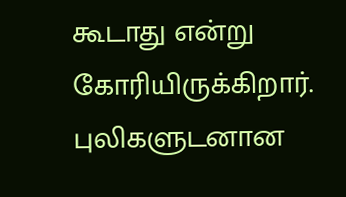கூடாது என்று கோரியிருக்கிறார்.  புலிகளுடனான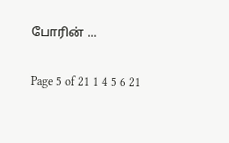போரின் ...

Page 5 of 21 1 4 5 6 21